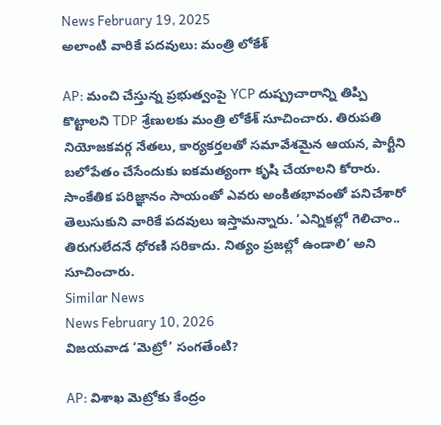News February 19, 2025
అలాంటి వారికే పదవులు: మంత్రి లోకేశ్

AP: మంచి చేస్తున్న ప్రభుత్వంపై YCP దుష్ప్రచారాన్ని తిప్పి కొట్టాలని TDP శ్రేణులకు మంత్రి లోకేశ్ సూచించారు. తిరుపతి నియోజకవర్గ నేతలు, కార్యకర్తలతో సమావేశమైన ఆయన, పార్టీని బలోపేతం చేసేందుకు ఐకమత్యంగా కృషి చేయాలని కోరారు. సాంకేతిక పరిజ్ఞానం సాయంతో ఎవరు అంకితభావంతో పనిచేశారో తెలుసుకుని వారికే పదవులు ఇస్తామన్నారు. ‘ఎన్నికల్లో గెలిచాం.. తిరుగులేదనే ధోరణి సరికాదు. నిత్యం ప్రజల్లో ఉండాలి’ అని సూచించారు.
Similar News
News February 10, 2026
విజయవాడ ‘మెట్రో’ సంగతేంటి?

AP: విశాఖ మెట్రోకు కేంద్రం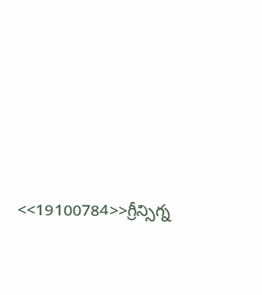<<19100784>>గ్రీన్సిగ్న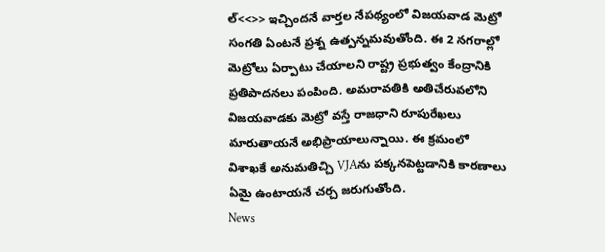ల్<<>> ఇచ్చిందనే వార్తల నేపథ్యంలో విజయవాడ మెట్రో సంగతి ఏంటనే ప్రశ్న ఉత్పన్నమవుతోంది. ఈ 2 నగరాల్లో మెట్రోలు ఏర్పాటు చేయాలని రాష్ట్ర ప్రభుత్వం కేంద్రానికి ప్రతిపాదనలు పంపింది. అమరావతికి అతిచేరువలోని విజయవాడకు మెట్రో వస్తే రాజధాని రూపురేఖలు మారుతాయనే అభిప్రాయాలున్నాయి. ఈ క్రమంలో విశాఖకే అనుమతిచ్చి VJAను పక్కనపెట్టడానికి కారణాలు ఏమై ఉంటాయనే చర్చ జరుగుతోంది.
News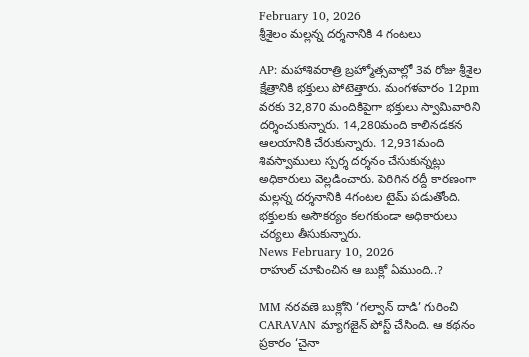February 10, 2026
శ్రీశైలం మల్లన్న దర్శనానికి 4 గంటలు

AP: మహాశివరాత్రి బ్రహ్మోత్సవాల్లో 3వ రోజు శ్రీశైల క్షేత్రానికి భక్తులు పోటెత్తారు. మంగళవారం 12pm వరకు 32,870 మందికిపైగా భక్తులు స్వామివారిని దర్శించుకున్నారు. 14,280మంది కాలినడకన ఆలయానికి చేరుకున్నారు. 12,931మంది శివస్వాములు స్పర్శ దర్శనం చేసుకున్నట్లు అధికారులు వెల్లడించారు. పెరిగిన రద్దీ కారణంగా మల్లన్న దర్శనానికి 4గంటల టైమ్ పడుతోంది. భక్తులకు అసౌకర్యం కలగకుండా అధికారులు చర్యలు తీసుకున్నారు.
News February 10, 2026
రాహుల్ చూపించిన ఆ బుక్లో ఏముంది..?

MM నరవణె బుక్లోని ‘గల్వాన్ దాడి’ గురించి CARAVAN మ్యాగజైన్ పోస్ట్ చేసింది. ఆ కథనం ప్రకారం ‘చైనా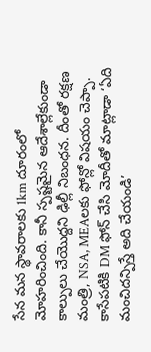సేన మన స్థావరాలకు 1km దూరంలో మోహరించింది. కానీ స్పష్టమైన ఆదేశాల్లేకుండా కాల్పులు చేయొద్దని ఢిల్లీ నిబంధన. దీంతో రక్షణ మంత్రి, NSA, MEAలకు ఫోన్లో విషయం చెప్పా. కాసేపటికి DM ఫోన్ చేసి మోదీతో మాట్లాడా ‘ఏది మంచిదన్పిస్తే అది చేయండి’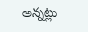అన్నట్లు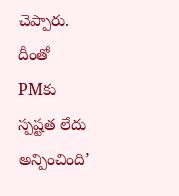చెప్పారు. దీంతో PMకు స్పష్టత లేదు అన్పించింది’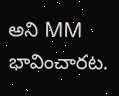అని MM భావించారట.